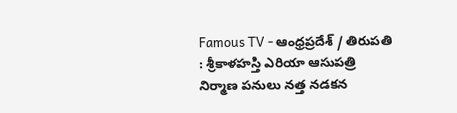Famous TV - ఆంధ్రప్రదేశ్ / తిరుపతి : శ్రీకాళహస్తి ఎరియా ఆసుపత్రి నిర్మాణ పనులు నత్త నడకన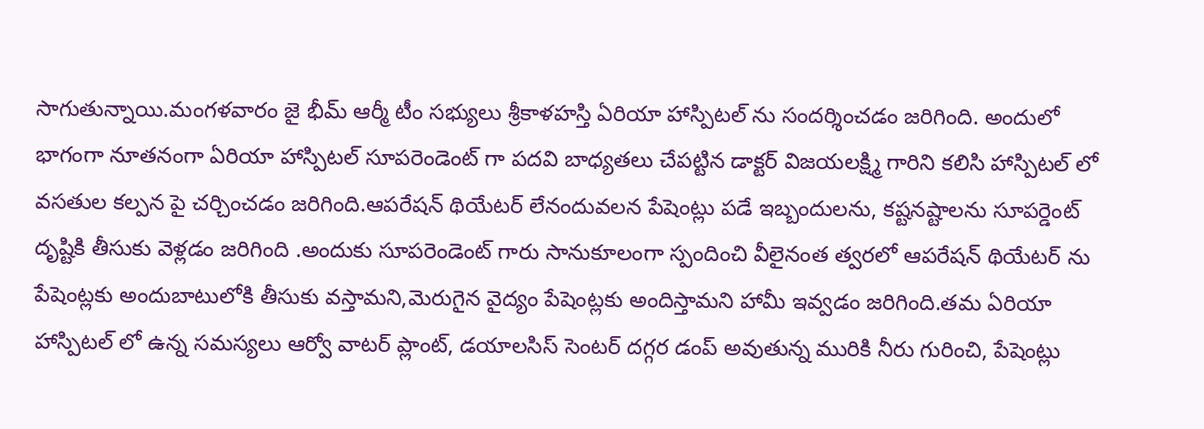సాగుతున్నాయి.మంగళవారం జై భీమ్ ఆర్మీ టీం సభ్యులు శ్రీకాళహస్తి ఏరియా హాస్పిటల్ ను సందర్శించడం జరిగింది. అందులో భాగంగా నూతనంగా ఏరియా హాస్పిటల్ సూపరెండెంట్ గా పదవి బాధ్యతలు చేపట్టిన డాక్టర్ విజయలక్ష్మి గారిని కలిసి హాస్పిటల్ లో వసతుల కల్పన పై చర్చించడం జరిగింది.ఆపరేషన్ థియేటర్ లేనందువలన పేషెంట్లు పడే ఇబ్బందులను, కష్టనష్టాలను సూపర్డెంట్ దృష్టికి తీసుకు వెళ్లడం జరిగింది .అందుకు సూపరెండెంట్ గారు సానుకూలంగా స్పందించి వీలైనంత త్వరలో ఆపరేషన్ థియేటర్ ను పేషెంట్లకు అందుబాటులోకి తీసుకు వస్తామని,మెరుగైన వైద్యం పేషెంట్లకు అందిస్తామని హామీ ఇవ్వడం జరిగింది.తమ ఏరియా హాస్పిటల్ లో ఉన్న సమస్యలు ఆర్వో వాటర్ ప్లాంట్, డయాలసిస్ సెంటర్ దగ్గర డంప్ అవుతున్న మురికి నీరు గురించి, పేషెంట్లు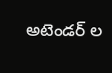అటెండర్ ల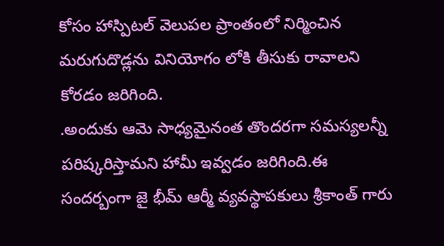కోసం హాస్పిటల్ వెలుపల ప్రాంతంలో నిర్మించిన మరుగుదొడ్లను వినియోగం లోకి తీసుకు రావాలని కోరడం జరిగింది.
.అందుకు ఆమె సాధ్యమైనంత తొందరగా సమస్యలన్నీ పరిష్కరిస్తామని హామీ ఇవ్వడం జరిగింది.ఈ సందర్బంగా జై భీమ్ ఆర్మీ వ్యవస్థాపకులు శ్రీకాంత్ గారు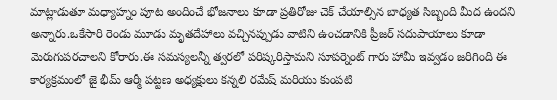మాట్లాడుతూ మధ్యాహ్నం పూట అందించే భోజనాలు కూడా ప్రతిరోజు చెక్ చేయాల్సిన బాధ్యత సిబ్బంది మీద ఉందని అన్నారు.ఒకేసారి రెండు మూడు మృతదేహాలు వచ్చినప్పుడు వాటిని ఉంచడానికి ప్రీజర్ సదుపాయాలు కూడా మెరుగుపరచాలని కోరారు.ఈ సమస్యలన్నీ త్వరలో పరిష్కరిస్తామని సూపర్నెంట్ గారు హామీ ఇవ్వడం జరిగింది ఈ కార్యక్రమంలో జై భీమ్ ఆర్మీ పట్టణ అధ్యక్షులు కన్నలి రమేష్ మరియు కుంపటి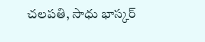చలపతి, సాధు భాస్కర్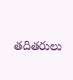తదితరులు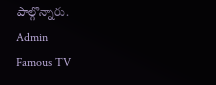పాల్గొన్నారు.
Admin
Famous TV